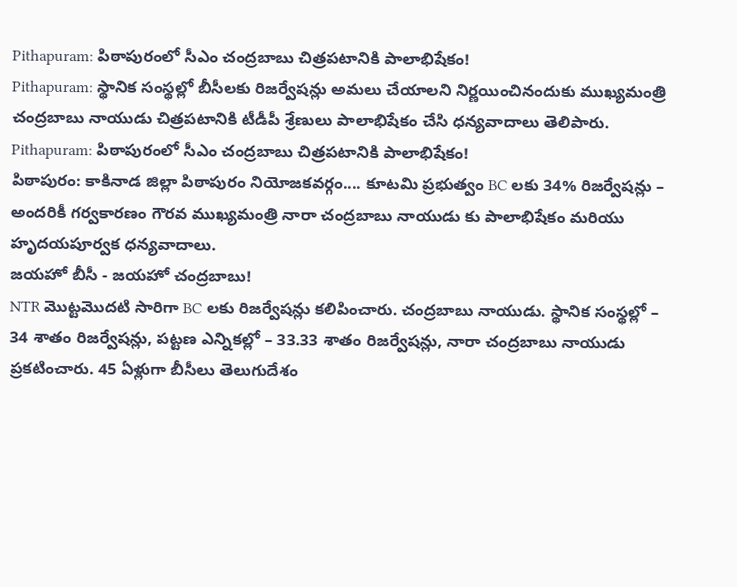Pithapuram: పిఠాపురంలో సీఎం చంద్రబాబు చిత్రపటానికి పాలాభిషేకం!
Pithapuram: స్థానిక సంస్థల్లో బీసీలకు రిజర్వేషన్లు అమలు చేయాలని నిర్ణయించినందుకు ముఖ్యమంత్రి చంద్రబాబు నాయుడు చిత్రపటానికి టీడీపీ శ్రేణులు పాలాభిషేకం చేసి ధన్యవాదాలు తెలిపారు.
Pithapuram: పిఠాపురంలో సీఎం చంద్రబాబు చిత్రపటానికి పాలాభిషేకం!
పిఠాపురం: కాకినాడ జిల్లా పిఠాపురం నియోజకవర్గం.... కూటమి ప్రభుత్వం BC లకు 34% రిజర్వేషన్లు – అందరికీ గర్వకారణం గౌరవ ముఖ్యమంత్రి నారా చంద్రబాబు నాయుడు కు పాలాభిషేకం మరియు హృదయపూర్వక ధన్యవాదాలు.
జయహో బీసీ - జయహో చంద్రబాబు!
NTR మొట్టమొదటి సారిగా BC లకు రిజర్వేషన్లు కలిపించారు. చంద్రబాబు నాయుడు. స్థానిక సంస్థల్లో – 34 శాతం రిజర్వేషన్లు, పట్టణ ఎన్నికల్లో – 33.33 శాతం రిజర్వేషన్లు, నారా చంద్రబాబు నాయుడు ప్రకటించారు. 45 ఏళ్లుగా బీసీలు తెలుగుదేశం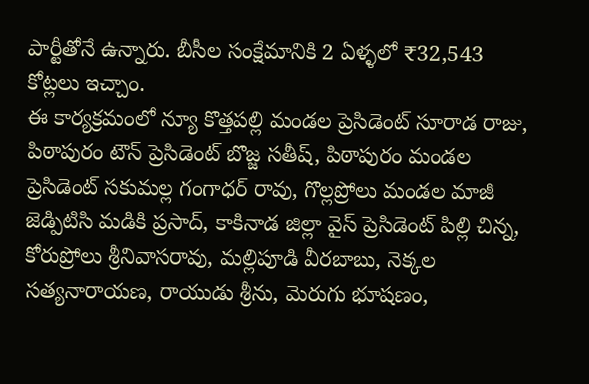పార్టీతోనే ఉన్నారు. బీసీల సంక్షేమానికి 2 ఏళ్ళలో ₹32,543 కోట్లలు ఇచ్చాం.
ఈ కార్యక్రమంలో న్యూ కొత్తపల్లి మండల ప్రెసిడెంట్ సూరాడ రాజు, పిఠాపురం టౌన్ ప్రెసిడెంట్ బొజ్జ సతీష్, పిఠాపురం మండల ప్రెసిడెంట్ సకుమల్ల గంగాధర్ రావు, గొల్లప్రోలు మండల మాజీ జెడ్పిటిసి మడికి ప్రసాద్, కాకినాడ జిల్లా వైస్ ప్రెసిడెంట్ పిల్లి చిన్న, కోరుప్రోలు శ్రీనివాసరావు, మల్లిపూడి వీరబాబు, నెక్కల సత్యనారాయణ, రాయుడు శ్రీను, మెరుగు భూషణం,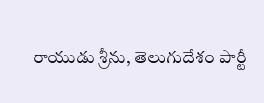రాయుడు శ్రీను, తెలుగుదేశం పార్టీ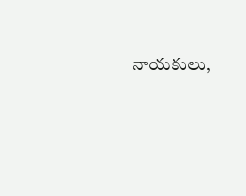నాయకులు,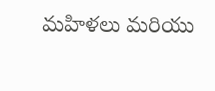మహిళలు మరియు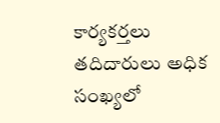కార్యకర్తలు తదిదారులు అధిక సంఖ్యలో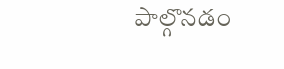పాల్గొనడం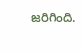జరిగింది.